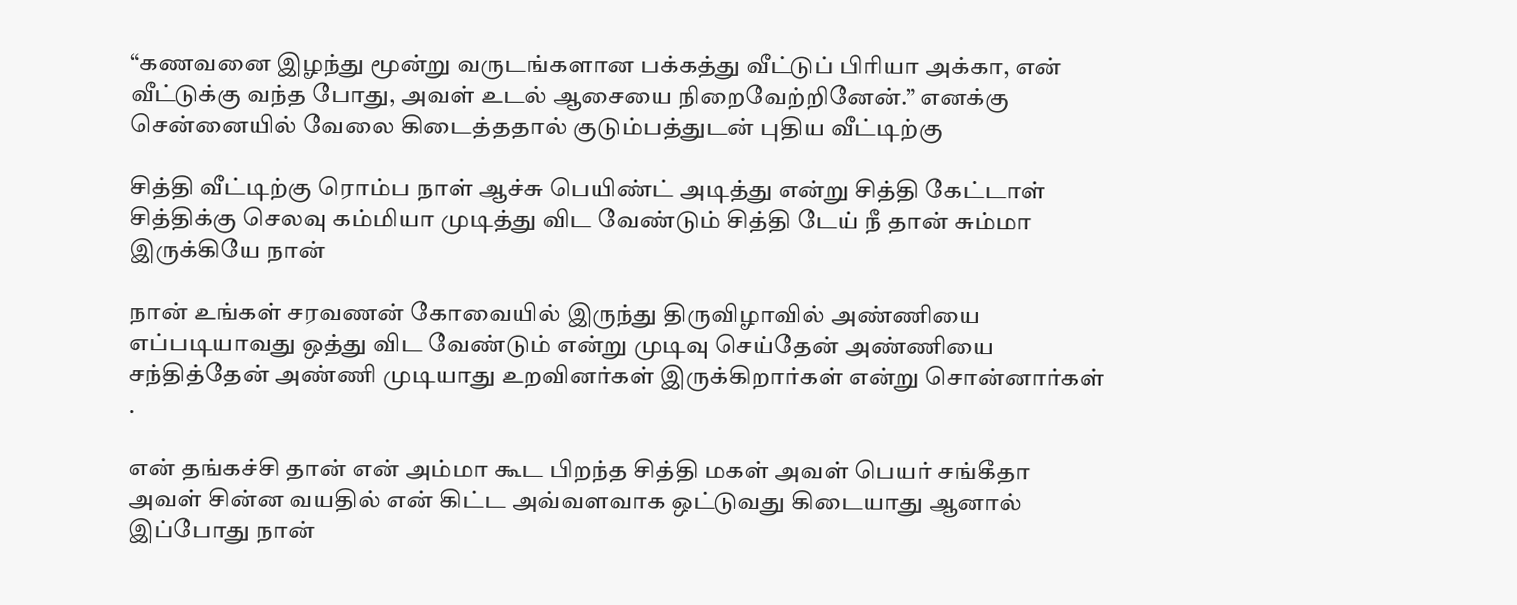“கணவனை இழந்து மூன்று வருடங்களான பக்கத்து வீட்டுப் பிரியா அக்கா, என் வீட்டுக்கு வந்த போது, அவள் உடல் ஆசையை நிறைவேற்றினேன்.” எனக்கு சென்னையில் வேலை கிடைத்ததால் குடும்பத்துடன் புதிய வீட்டிற்கு

சித்தி வீட்டிற்கு ரொம்ப நாள் ஆச்சு பெயிண்ட் அடித்து என்று சித்தி கேட்டாள் சித்திக்கு செலவு கம்மியா முடித்து விட வேண்டும் சித்தி டேய் நீ தான் சும்மா இருக்கியே நான்

நான் உங்கள் சரவணன் கோவையில் இருந்து திருவிழாவில் அண்ணியை எப்படியாவது ஒத்து விட வேண்டும் என்று முடிவு செய்தேன் அண்ணியை சந்தித்தேன் அண்ணி முடியாது உறவினர்கள் இருக்கிறார்கள் என்று சொன்னார்கள் .

என் தங்கச்சி தான் என் அம்மா கூட பிறந்த சித்தி மகள் அவள் பெயர் சங்கீதா அவள் சின்ன வயதில் என் கிட்ட அவ்வளவாக ஒட்டுவது கிடையாது ஆனால் இப்போது நான்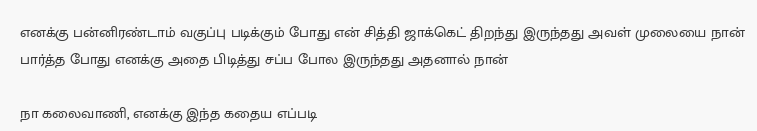எனக்கு பன்னிரண்டாம் வகுப்பு படிக்கும் போது என் சித்தி ஜாக்கெட் திறந்து இருந்தது அவள் முலையை நான் பார்த்த போது எனக்கு அதை பிடித்து சப்ப போல இருந்தது அதனால் நான்

நா கலைவாணி, எனக்கு இந்த கதைய எப்படி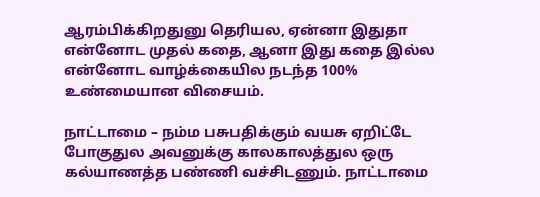ஆரம்பிக்கிறதுனு தெரியல, ஏன்னா இதுதா என்னோட முதல் கதை, ஆனா இது கதை இல்ல என்னோட வாழ்க்கையில நடந்த 100% உண்மையான விசையம்.

நாட்டாமை – நம்ம பசுபதிக்கும் வயசு ஏறிட்டே போகுதுல அவனுக்கு காலகாலத்துல ஒரு கல்யாணத்த பண்ணி வச்சிடணும். நாட்டாமை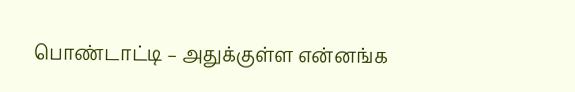பொண்டாட்டி – அதுக்குள்ள என்னங்க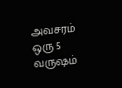அவசரம் ஒரு 5 வருஷம்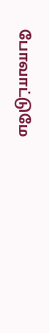போவாட்டுமே